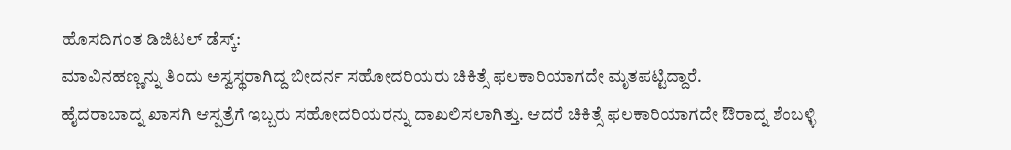ಹೊಸದಿಗಂತ ಡಿಜಿಟಲ್ ಡೆಸ್ಕ್:
ಮಾವಿನಹಣ್ಣನ್ನು ತಿಂದು ಅಸ್ವಸ್ಥರಾಗಿದ್ದ ಬೀದರ್ನ ಸಹೋದರಿಯರು ಚಿಕಿತ್ಸೆ ಫಲಕಾರಿಯಾಗದೇ ಮೃತಪಟ್ಟಿದ್ದಾರೆ.
ಹೈದರಾಬಾದ್ನ ಖಾಸಗಿ ಆಸ್ಪತ್ರೆಗೆ ಇಬ್ಬರು ಸಹೋದರಿಯರನ್ನು ದಾಖಲಿಸಲಾಗಿತ್ತು. ಆದರೆ ಚಿಕಿತ್ಸೆ ಫಲಕಾರಿಯಾಗದೇ ಔರಾದ್ನ ಶೆಂಬಳ್ಳಿ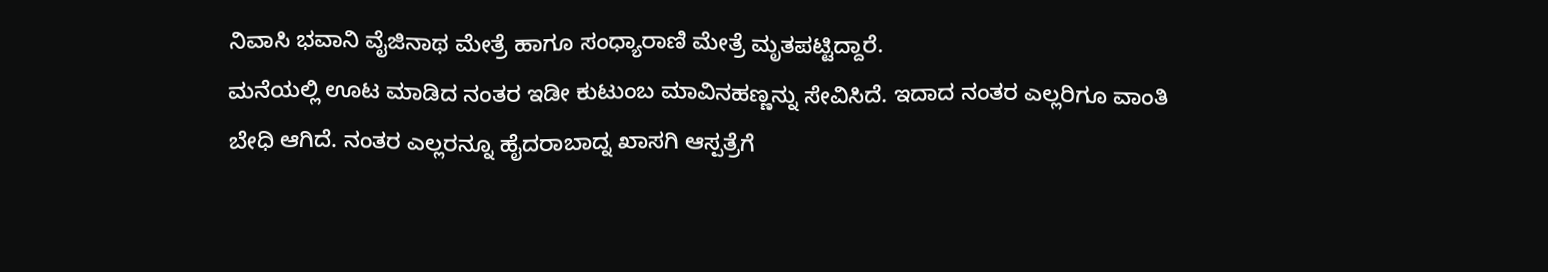ನಿವಾಸಿ ಭವಾನಿ ವೈಜಿನಾಥ ಮೇತ್ರೆ ಹಾಗೂ ಸಂಧ್ಯಾರಾಣಿ ಮೇತ್ರೆ ಮೃತಪಟ್ಟಿದ್ದಾರೆ.
ಮನೆಯಲ್ಲಿ ಊಟ ಮಾಡಿದ ನಂತರ ಇಡೀ ಕುಟುಂಬ ಮಾವಿನಹಣ್ಣನ್ನು ಸೇವಿಸಿದೆ. ಇದಾದ ನಂತರ ಎಲ್ಲರಿಗೂ ವಾಂತಿ ಬೇಧಿ ಆಗಿದೆ. ನಂತರ ಎಲ್ಲರನ್ನೂ ಹೈದರಾಬಾದ್ನ ಖಾಸಗಿ ಆಸ್ಪತ್ರೆಗೆ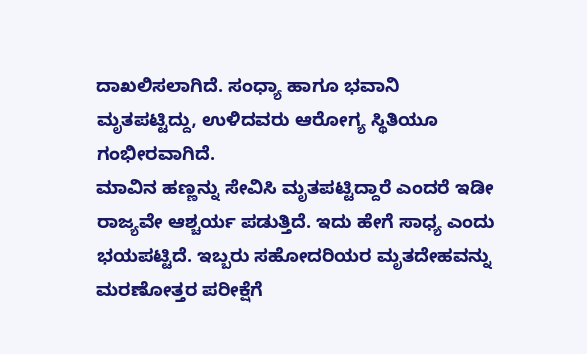ದಾಖಲಿಸಲಾಗಿದೆ. ಸಂಧ್ಯಾ ಹಾಗೂ ಭವಾನಿ ಮೃತಪಟ್ಟಿದ್ದು, ಉಳಿದವರು ಆರೋಗ್ಯ ಸ್ಥಿತಿಯೂ ಗಂಭೀರವಾಗಿದೆ.
ಮಾವಿನ ಹಣ್ಣನ್ನು ಸೇವಿಸಿ ಮೃತಪಟ್ಟಿದ್ದಾರೆ ಎಂದರೆ ಇಡೀ ರಾಜ್ಯವೇ ಆಶ್ಚರ್ಯ ಪಡುತ್ತಿದೆ. ಇದು ಹೇಗೆ ಸಾಧ್ಯ ಎಂದು ಭಯಪಟ್ಟಿದೆ. ಇಬ್ಬರು ಸಹೋದರಿಯರ ಮೃತದೇಹವನ್ನು ಮರಣೋತ್ತರ ಪರೀಕ್ಷೆಗೆ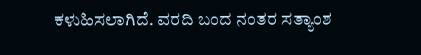ಕಳುಹಿಸಲಾಗಿದೆ. ವರದಿ ಬಂದ ನಂತರ ಸತ್ಯಾಂಶ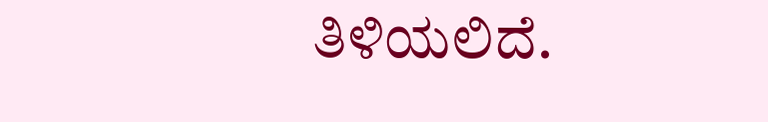ತಿಳಿಯಲಿದೆ.